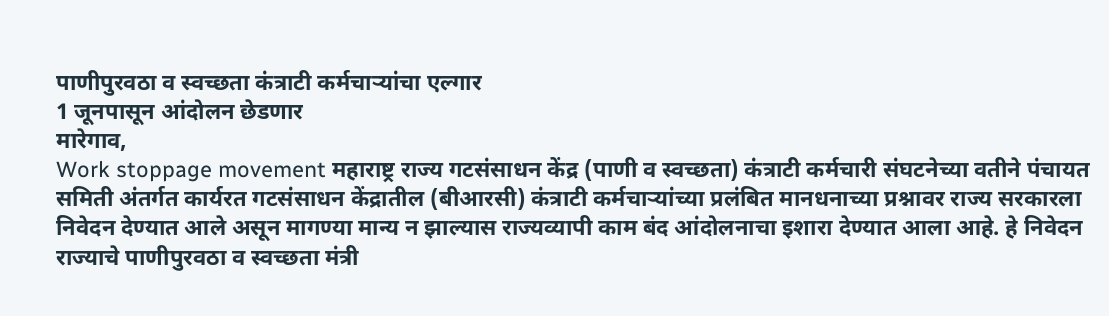पाणीपुरवठा व स्वच्छता कंत्राटी कर्मचाऱ्यांचा एल्गार
1 जूनपासून आंदोलन छेडणार
मारेगाव,
Work stoppage movement महाराष्ट्र राज्य गटसंसाधन केंद्र (पाणी व स्वच्छता) कंत्राटी कर्मचारी संघटनेच्या वतीने पंचायत समिती अंतर्गत कार्यरत गटसंसाधन केंद्रातील (बीआरसी) कंत्राटी कर्मचाऱ्यांच्या प्रलंबित मानधनाच्या प्रश्नावर राज्य सरकारला निवेदन देण्यात आले असून मागण्या मान्य न झाल्यास राज्यव्यापी काम बंद आंदोलनाचा इशारा देण्यात आला आहे. हे निवेदन राज्याचे पाणीपुरवठा व स्वच्छता मंत्री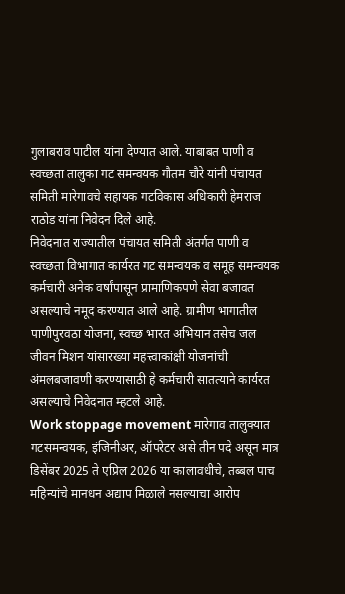गुलाबराव पाटील यांना देण्यात आले. याबाबत पाणी व स्वच्छता तालुका गट समन्वयक गौतम चौरे यांनी पंचायत समिती मारेगावचे सहायक गटविकास अधिकारी हेमराज राठोड यांना निवेदन दिले आहे.
निवेदनात राज्यातील पंचायत समिती अंतर्गत पाणी व स्वच्छता विभागात कार्यरत गट समन्वयक व समूह समन्वयक कर्मचारी अनेक वर्षांपासून प्रामाणिकपणे सेवा बजावत असल्याचे नमूद करण्यात आले आहे. ग्रामीण भागातील पाणीपुरवठा योजना, स्वच्छ भारत अभियान तसेच जल जीवन मिशन यांसारख्या महत्त्वाकांक्षी योजनांची अंमलबजावणी करण्यासाठी हे कर्मचारी सातत्याने कार्यरत असल्याचे निवेदनात म्हटले आहे.
Work stoppage movement मारेगाव तालुक्यात गटसमन्वयक, इंजिनीअर, ऑपरेटर असे तीन पदे असून मात्र डिसेंबर 2025 ते एप्रिल 2026 या कालावधीचे, तब्बल पाच महिन्यांचे मानधन अद्याप मिळाले नसल्याचा आरोप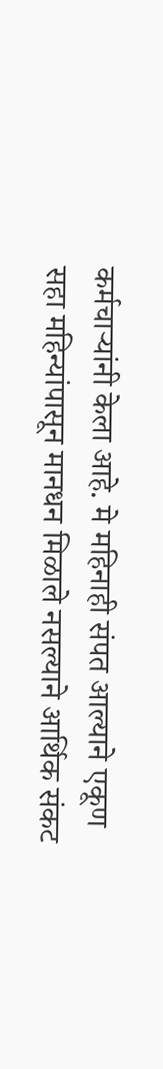कर्मचाऱ्यांनी केला आहे. मे महिनाही संपत आल्याने एकूण सहा महिन्यांपासून मानधन मिळाले नसल्याने आर्थिक संकट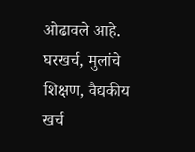ओढावले आहे. घरखर्च, मुलांचे शिक्षण, वैद्यकीय खर्च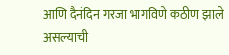आणि दैनंदिन गरजा भागविणे कठीण झाले असल्याची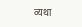व्यथा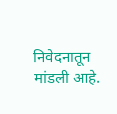निवेदनातून मांडली आहे.